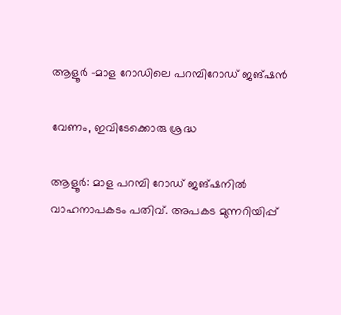ആളൂര്‍ -മാള റോഡിലെ പറമ്പിറോഡ് ജങ്ഷന്‍

വേണം, ഇവിടേക്കൊരു ശ്രദ്ധ

ആളൂര്‍: മാള പറമ്പി റോഡ് ജങ്ഷനില്‍ വാഹനാപകടം പതിവ്. അപകട മുന്നറിയിപ്പ്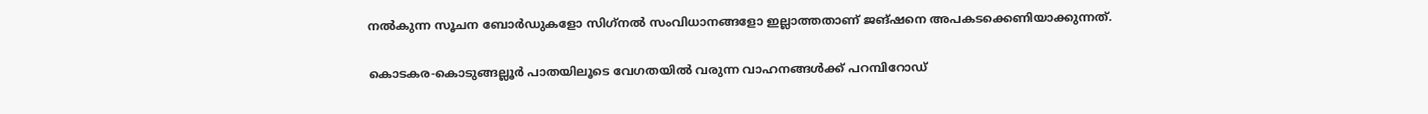നല്‍കുന്ന സൂചന ബോര്‍ഡുകളോ സിഗ്‌നല്‍ സംവിധാനങ്ങളോ ഇല്ലാത്തതാണ് ജങ്ഷനെ അപകടക്കെണിയാക്കുന്നത്.

കൊടകര-കൊടുങ്ങല്ലൂര്‍ പാതയിലൂടെ വേഗതയില്‍ വരുന്ന വാഹനങ്ങള്‍ക്ക് പറമ്പിറോഡ്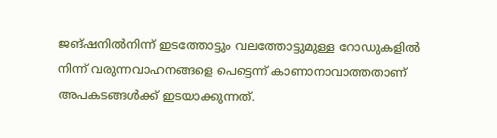ജങ്ഷനില്‍നിന്ന് ഇടത്തോട്ടും വലത്തോട്ടുമുള്ള റോഡുകളില്‍ നിന്ന് വരുന്നവാഹനങ്ങളെ പെട്ടെന്ന് കാണാനാവാത്തതാണ് അപകടങ്ങള്‍ക്ക് ഇടയാക്കുന്നത്.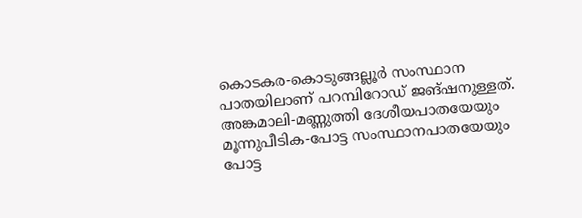കൊടകര-കൊടുങ്ങല്ലൂര്‍ സംസ്ഥാന പാതയിലാണ് പറമ്പിറോഡ് ജങ്ഷനുള്ളത്. അങ്കമാലി-മണ്ണുത്തി ദേശീയപാതയേയും മൂന്നുപീടിക-പോട്ട സംസ്ഥാനപാതയേയും പോട്ട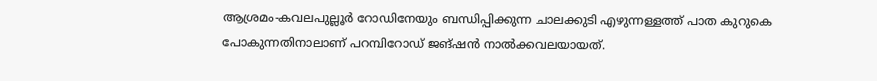ആശ്രമം-കവലപുല്ലൂര്‍ റോഡിനേയും ബന്ധിപ്പിക്കുന്ന ചാലക്കുടി എഴുന്നള്ളത്ത് പാത കുറുകെ പോകുന്നതിനാലാണ് പറമ്പിറോഡ് ജങ്ഷന്‍ നാല്‍ക്കവലയായത്.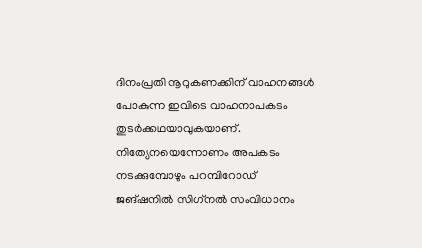ദിനംപ്രതി നൂറുകണക്കിന് വാഹനങ്ങള്‍ പോകുന്ന ഇവിടെ വാഹനാപകടം തുടർക്കഥയാവുകയാണ്. നിത്യേനയെന്നോണം അപകടം നടക്കുമ്പോഴും പറമ്പിറോഡ് ജങ്ഷനില്‍ സിഗ്‌നല്‍ സംവിധാനം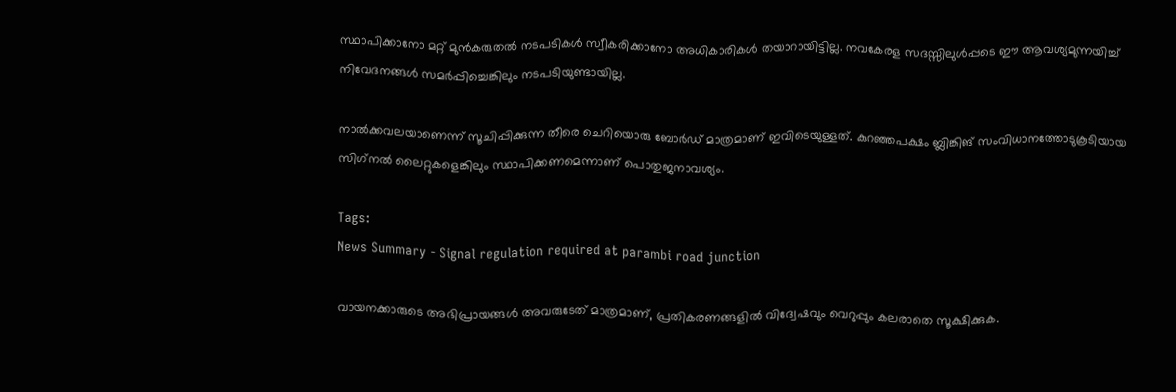സ്ഥാപിക്കാനോ മറ്റ് മുന്‍കരുതല്‍ നടപടികള്‍ സ്വീകരിക്കാനോ അധികാരികള്‍ തയാറായിട്ടില്ല. നവകേരള സദസ്സിലുള്‍പ്പടെ ഈ ആവശ്യമുന്നയിച്ച് നിവേദനങ്ങള്‍ സമർപ്പിച്ചെങ്കിലും നടപടിയുണ്ടായില്ല.

നാല്‍ക്കവലയാണെന്ന് സൂചിപ്പിക്കുന്ന തീരെ ചെറിയൊരു ബോര്‍ഡ് മാത്രമാണ് ഇവിടെയുള്ളത്. കുറഞ്ഞപക്ഷം ബ്ലിങ്കിങ് സംവിധാനത്തോടുകൂടിയായ സിഗ്‌നല്‍ ലൈറ്റുകളെങ്കിലും സ്ഥാപിക്കണമെന്നാണ് പൊതുജനാവശ്യം.

Tags:
News Summary - Signal regulation required at parambi road junction

വായനക്കാരുടെ അഭിപ്രായങ്ങള്‍ അവരുടേത് മാത്രമാണ്, പ്രതികരണങ്ങളിൽ വിദ്വേഷവും വെറുപ്പും കലരാതെ സൂക്ഷിക്കുക.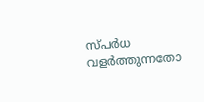സ്പർധ വളർത്തുന്നതോ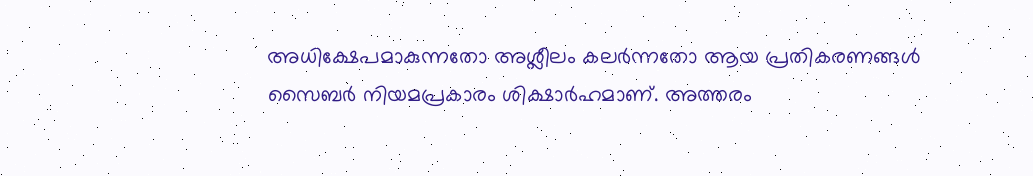അധിക്ഷേപമാകുന്നതോ അശ്ലീലം കലർന്നതോ ആയ പ്രതികരണങ്ങൾ സൈബർ നിയമപ്രകാരം ശിക്ഷാർഹമാണ്. അത്തരം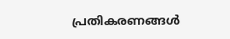പ്രതികരണങ്ങൾ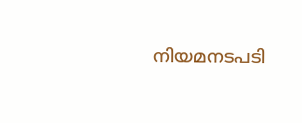നിയമനടപടി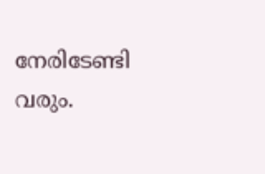നേരിടേണ്ടി വരും.